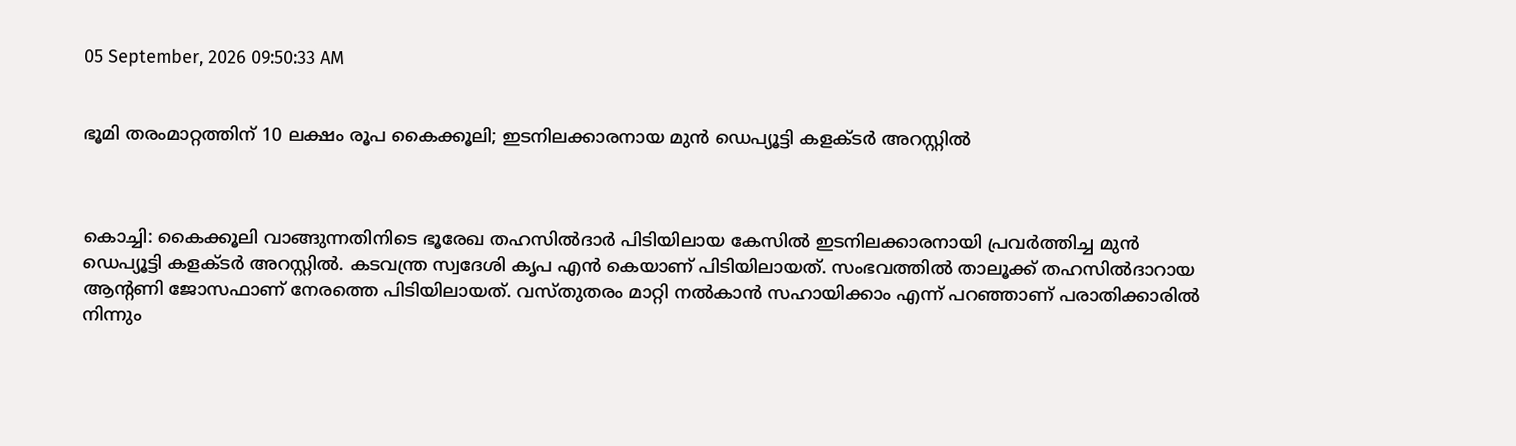05 September, 2026 09:50:33 AM


ഭൂമി തരംമാറ്റത്തിന് 10 ലക്ഷം രൂപ കൈക്കൂലി; ഇടനിലക്കാരനായ മുന്‍ ഡെപ്യൂട്ടി കളക്ടര്‍ അറസ്റ്റില്‍



കൊച്ചി: കൈക്കൂലി വാങ്ങുന്നതിനിടെ ഭൂരേഖ തഹസില്‍ദാര്‍ പിടിയിലായ കേസില്‍ ഇടനിലക്കാരനായി പ്രവര്‍ത്തിച്ച മുന്‍ ഡെപ്യൂട്ടി കളക്ടര്‍ അറസ്റ്റില്‍. കടവന്ത്ര സ്വദേശി കൃപ എന്‍ കെയാണ് പിടിയിലായത്. സംഭവത്തില്‍ താലൂക്ക് തഹസില്‍ദാറായ ആന്റണി ജോസഫാണ് നേരത്തെ പിടിയിലായത്. വസ്തുതരം മാറ്റി നല്‍കാന്‍ സഹായിക്കാം എന്ന് പറഞ്ഞാണ് പരാതിക്കാരില്‍ നിന്നും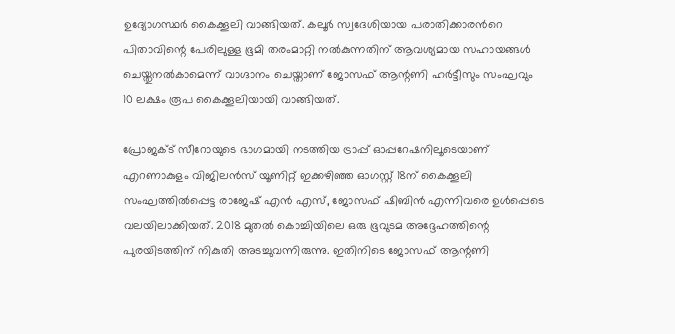ഉദ്യോഗസ്ഥര്‍ കൈക്കൂലി വാങ്ങിയത്. കലൂര്‍ സ്വദേശിയായ പരാതിക്കാരന്‍റെ പിതാവിന്റെ പേരിലുള്ള ഭൂമി തരംമാറ്റി നല്‍കുന്നതിന് ആവശ്യമായ സഹായങ്ങള്‍ ചെയ്തുനല്‍കാമെന്ന് വാഗ്ദാനം ചെയ്താണ് ജോസഫ് ആന്റണി ഹര്‍ട്ടീസും സംഘവും 10 ലക്ഷം രൂപ കൈക്കൂലിയായി വാങ്ങിയത്.

പ്രോജക്ട് സീറോയുടെ ഭാഗമായി നടത്തിയ ട്രാപ്പ് ഓപ്പറേഷനിലൂടെയാണ് എറണാകുളം വിജിലന്‍സ് യൂണിറ്റ് ഇക്കഴിഞ്ഞ ഓഗസ്റ്റ് 18ന് കൈക്കൂലി സംഘത്തില്‍പ്പെട്ട രാജേഷ് എന്‍ എസ്, ജോസഫ് ഷിബിന്‍ എന്നിവരെ ഉള്‍പ്പെടെ വലയിലാക്കിയത്. 2018 മുതല്‍ കൊച്ചിയിലെ ഒരു ഭൂവുടമ അദ്ദേഹത്തിന്റെ പുരയിടത്തിന് നികുതി അടച്ചുവന്നിരുന്നു. ഇതിനിടെ ജോസഫ് ആന്റണി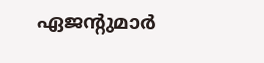ഏജന്റുമാര്‍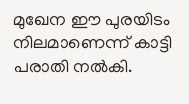മുഖേന ഈ പുരയിടം നിലമാണെന്ന് കാട്ടി പരാതി നല്‍കി.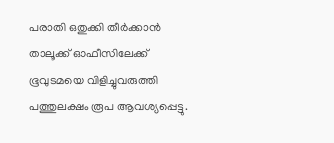പരാതി ഒതുക്കി തീര്‍ക്കാന്‍ താലൂക്ക് ഓഫീസിലേക്ക് ഭൂവുടമയെ വിളിച്ചുവരുത്തി പത്തുലക്ഷം രൂപ ആവശ്യപ്പെട്ടു.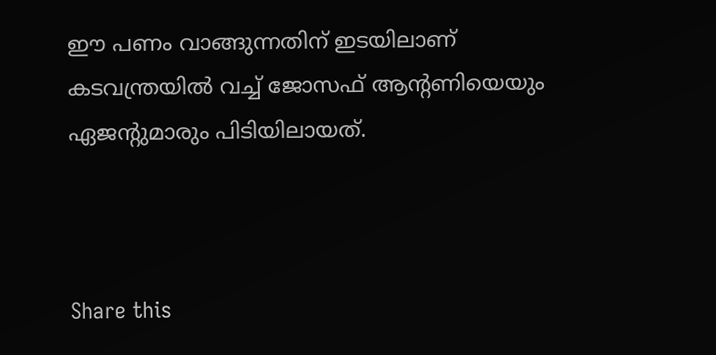ഈ പണം വാങ്ങുന്നതിന് ഇടയിലാണ് കടവന്ത്രയില്‍ വച്ച് ജോസഫ് ആന്റണിയെയും ഏജന്റുമാരും പിടിയിലായത്.



Share this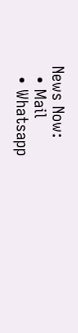News Now:
  • Mail
  • Whatsapp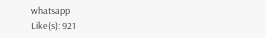whatsapp
Like(s): 921